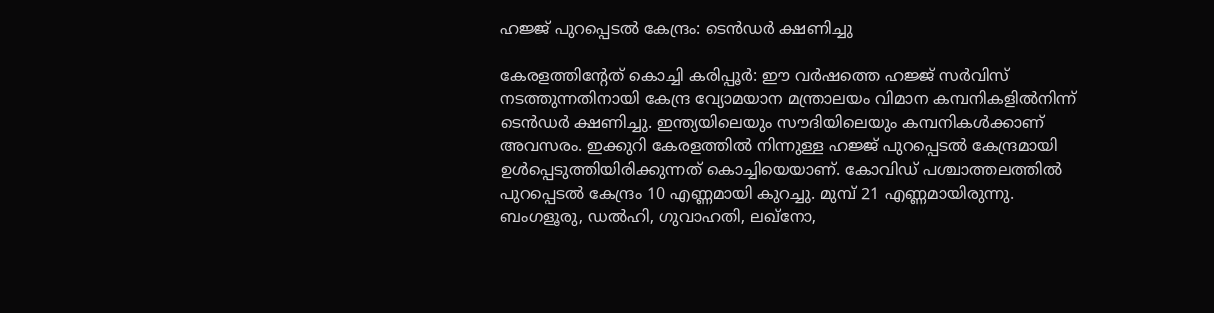ഹജ്ജ് പുറപ്പെടൽ കേന്ദ്രം: ടെൻഡർ ക്ഷണിച്ചു

കേരളത്തിന്‍റേത് കൊച്ചി കരിപ്പൂർ: ഈ വർഷത്തെ ഹജ്ജ് സർവിസ് നടത്തുന്നതിനായി കേന്ദ്ര വ്യോമയാന മന്ത്രാലയം വിമാന കമ്പനികളിൽനിന്ന് ടെൻഡർ ക്ഷണിച്ചു. ഇന്ത്യയിലെയും സൗദിയിലെയും കമ്പനികൾക്കാണ് അവസരം. ഇക്കുറി കേരളത്തിൽ നിന്നുള്ള ഹജ്ജ് പുറപ്പെടൽ കേന്ദ്രമായി ഉൾപ്പെടുത്തിയിരിക്കുന്നത് കൊച്ചിയെയാണ്. കോവിഡ് പശ്ചാത്തലത്തിൽ പുറപ്പെടൽ കേന്ദ്രം 10 എണ്ണമായി കുറച്ചു. മുമ്പ് 21 എണ്ണമായിരുന്നു. ബംഗളൂരു, ഡൽഹി, ഗുവാഹതി, ലഖ്നോ,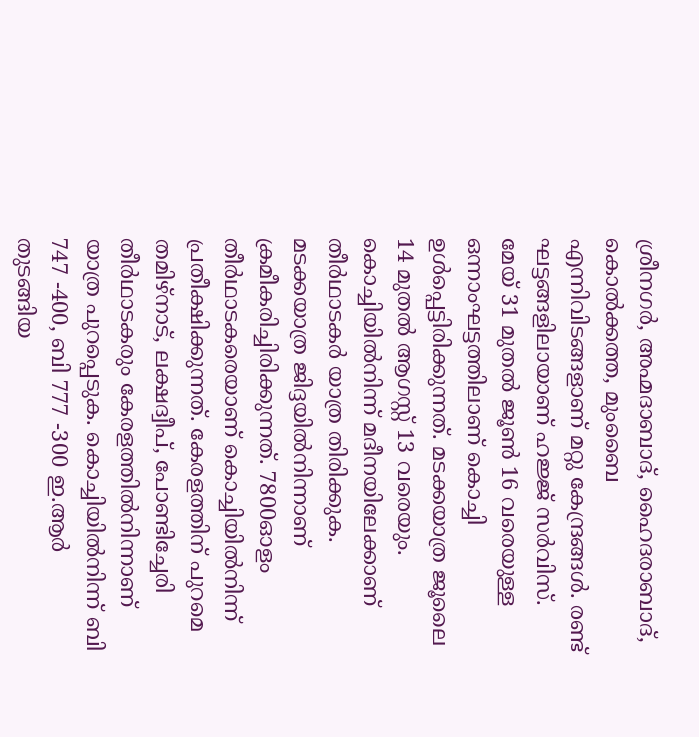ശ്രീനഗർ, അഹ്മദാബാദ്, ഹൈദരാബാദ്, കൊൽക്കത്ത, മുംബൈ എന്നിവിടങ്ങളാണ് മറ്റു കേന്ദ്രങ്ങൾ. രണ്ട് ഘട്ടങ്ങളിലായാണ് ഹജ്ജ് സർവിസ്. മേയ് 31 മുതൽ ജൂൺ 16 വരെയുള്ള ഒന്നാംഘട്ടത്തിലാണ് കൊച്ചി ഉൾപ്പെട്ടിരിക്കുന്നത്. മടക്കയാത്ര ജൂലൈ 14 മുതൽ ആഗസ്റ്റ് 13 വരെയും. കൊച്ചിയിൽനിന്ന് മദീനയിലേക്കാണ് തീർഥാടകർ യാത്ര തിരിക്കുക. മടക്കയാത്ര ജിദ്ദയിൽനിന്നാണ് ക്രമീകരിച്ചിരിക്കുന്നത്. 7800ഓളം തീർഥാടകരെയാണ് കൊച്ചിയിൽനിന്ന് പ്രതീക്ഷിക്കുന്നത്. കേരളത്തിന് പുറമെ തമിഴ്നാട്, ലക്ഷദ്വീപ്, പോണ്ടിച്ചേരി തീർഥാടകരും കേരളത്തിൽനിന്നാണ് യാത്ര പുറപ്പെടുക. കൊച്ചിയിൽനിന്ന് ബി 747 -400, ബി 777 -300 ഇ.ആർ തുടങ്ങിയ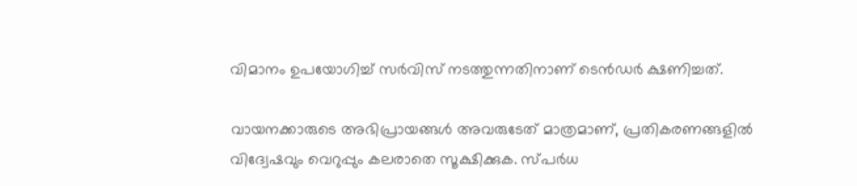വിമാനം ഉപയോഗിച്ച് സർവിസ് നടത്തുന്നതിനാണ് ടെൻഡർ ക്ഷണിച്ചത്.

വായനക്കാരുടെ അഭിപ്രായങ്ങള്‍ അവരുടേത് മാത്രമാണ്, പ്രതികരണങ്ങളിൽ വിദ്വേഷവും വെറുപ്പും കലരാതെ സൂക്ഷിക്കുക. സ്പർധ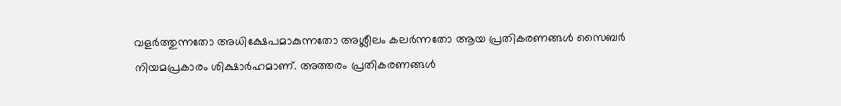വളർത്തുന്നതോ അധിക്ഷേപമാകുന്നതോ അശ്ലീലം കലർന്നതോ ആയ പ്രതികരണങ്ങൾ സൈബർ നിയമപ്രകാരം ശിക്ഷാർഹമാണ്. അത്തരം പ്രതികരണങ്ങൾ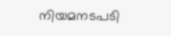നിയമനടപടി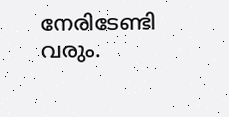നേരിടേണ്ടി വരും.